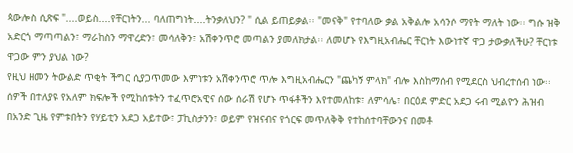ጳውሎስ ሲጽፍ "....ወይስ....የቸርነትን... ባለጠግነት....ትንቃለህን? " ሲል ይጠይቃል፡፡ "መናቅ" የተባለው ቃል አቅልሎ አሳንሶ ማየት ማለት ነው፡፡ ግሱ ዝቅ አድርጎ ማጣጣልን፣ ማራከስን ማዋረድን፣ መሳለቅን፣ አሽቀንጥሮ መጣልን ያመለክታል፡፡ ለመሆኑ የእግዚአብሔር ቸርነት እውነተኛ ዋጋ ታውቃለችሁ? ቸርነቱ ዋጋው ምን ያህል ነው?
የዚህ ዘመን ትውልድ ጥቂት ችግር ሲያጋጥመው እምነቱን አሽቀንጥሮ ጥሎ እግዚአብሔርን "ጨካኝ ምላክ" ብሎ እስከማሰብ የሚደርስ ህብረተሰብ ነው፡፡ ሰዎች በተለያዩ የአለም ክፍሎች የሚከሰቱትን ተፈጥሮአዊና ሰው ሰራሽ የሆኑ ጥፋቶችን እየተመለከቱ፣ ለምሳሌ፣ በርዕደ ምድር አደጋ ሩብ ሚልዮን ሕዝብ በአንድ ጊዜ የምቱበትን የሃይቲን አደጋ አይተው፣ ፓኪስታንን፣ ወይም የዝናብና የጎርፍ መጥለቅቅ የተከሰተባቸውንና በመቶ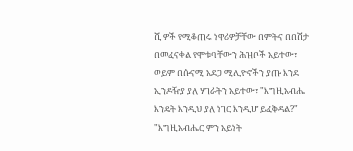ሺ ዎች የሚቆጠሩ ነዋሪዎቻቸው በምትና በበሽታ በመፈናቀል የሞቱባቸውን ሕዝቦች አይተው፣ ወይም በሱናሚ አደጋ ሚሊዮኖችን ያጡ እንደ ኢንዶዥያ ያለ ሃገራትን አይተው፣ "እግዚአብሔ እንዴት እንዲህ ያለ ነገር እንዲሆ ይፈቅዳል?" "እግዚአብሔር ምን አይነት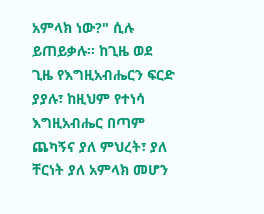አምላክ ነው?" ሲሉ ይጠይቃሉ፡፡ ከጊዜ ወደ ጊዜ የእግዚአብሔርን ፍርድ ያያሉ፣ ከዚህም የተነሳ እግዚአብሔር በጣም ጨካኝና ያለ ምህረት፣ ያለ ቸርነት ያለ አምላክ መሆን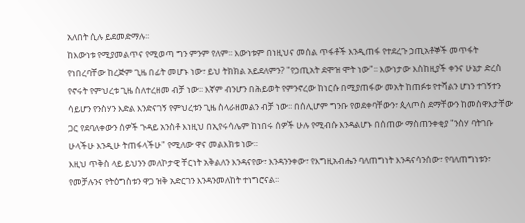አለበት ሲሉ ይደመድማሉ፡፡
ከእውነቱ የሚያመልጥና የሚወጣ ግን ምንም የለም፡፡ እውነቱም በነዚህና መሰል ጥፋቶች እንዲጠፋ የተደረጉ ኃጢአቶኞች መጥፋት የነበረባቸው ከረጅም ጊዜ በፊት መሆኑ ነው፣ ይህ ትክክል አይደለምን? "የኃጢአት ደሞዝ ሞት ነው"፡፡ እውነታው እስከዚያች ቀንና ሁኔታ ድረስ የኖሩት የምህረቱ ጊዜ ስለተረዘመ ብቻ ነው፡፡ እኛም ብንሆን በሕይወት የምንኖረው ከነርሱ በሚያጠፋው መአት ከጠፉቱ የተሻልን ሆነን ተገኝተን ሳይሆን የንስሃን እድል እንድናገኝ የምህረቱን ጊዜ ስላራዘመልን ብቻ ነው፡፡ በሰሊሆም ግንቡ የወደቀባቸውን፣ ጲላጦስ ደማቸውን ከመስዋእታቸው ጋር የደባለቀውን ሰዎች ጉዳይ አንስቶ እነዚህ በኢየሩሳሌም ከነበሩ ሰዎች ሁሉ የሚብሱ እንዳልሆኑ በሰጠው ማስጠንቀቂያ "ንስሃ ባትገቡ ሁላችሁ እንዲሁ ትጠፋላችሁ" የሚለው ዋና መልእክቱ ነው።
እዚህ ጥቅስ ላይ ይህንን መለኮታዊ ቸርነት አቅልለን እንዳናየው፣ እንዳንንቀው፣ የእግዚአብሔን ባለጠግነት እንዳናሳንሰው፣ የባለጠግነቱን፣ የመቻሉንና የትዕግስቱን ዋጋ ዝቅ አድርገን እንዳንመለከት ተነግሮናል፡፡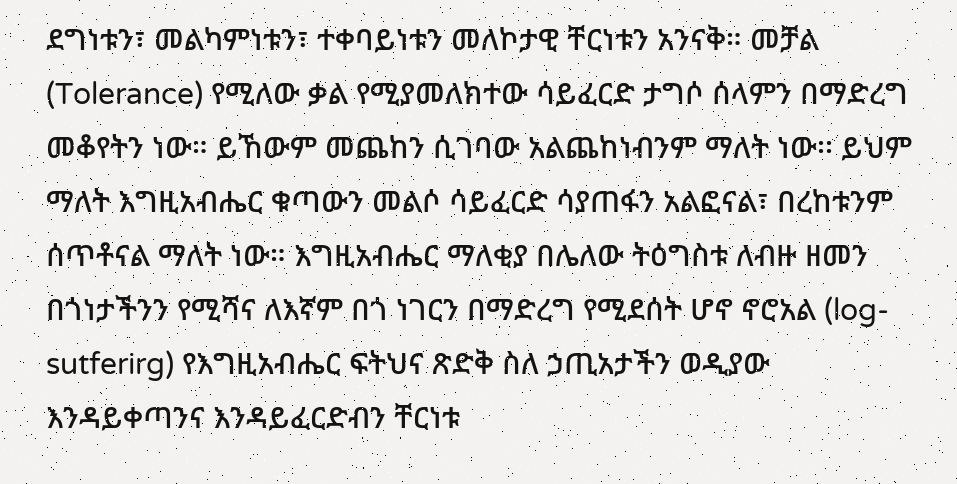ደግነቱን፣ መልካምነቱን፣ ተቀባይነቱን መለኮታዊ ቸርነቱን አንናቅ። መቻል (Tolerance) የሚለው ቃል የሚያመለክተው ሳይፈርድ ታግሶ ሰላምን በማድረግ መቆየትን ነው። ይኸውም መጨከን ሲገባው አልጨከነብንም ማለት ነው፡፡ ይህም ማለት እግዚአብሔር ቁጣውን መልሶ ሳይፈርድ ሳያጠፋን አልፎናል፣ በረከቱንም ሰጥቶናል ማለት ነው። እግዚአብሔር ማለቂያ በሌለው ትዕግስቱ ለብዙ ዘመን በጎነታችንን የሚሻና ለእኛም በጎ ነገርን በማድረግ የሚደሰት ሆኖ ኖሮአል (log-sutferirg) የእግዚአብሔር ፍትህና ጽድቅ ስለ ኃጢአታችን ወዲያው እንዳይቀጣንና እንዳይፈርድብን ቸርነቱ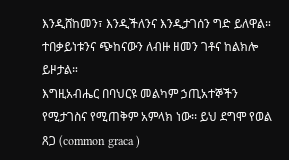እንዲሸከመን፣ እንዲችለንና እንዲታገሰን ግድ ይለዋል። ተበቃይነቱንና ጭከናውን ለብዙ ዘመን ገቶና ከልክሎ ይዞታል።
እግዚአብሔር በባህርዩ መልካም ኃጢአተኞችን የሚታገስና የሚጠቅም አምላክ ነው፡፡ ይህ ደግሞ የወል ጸጋ (common graca )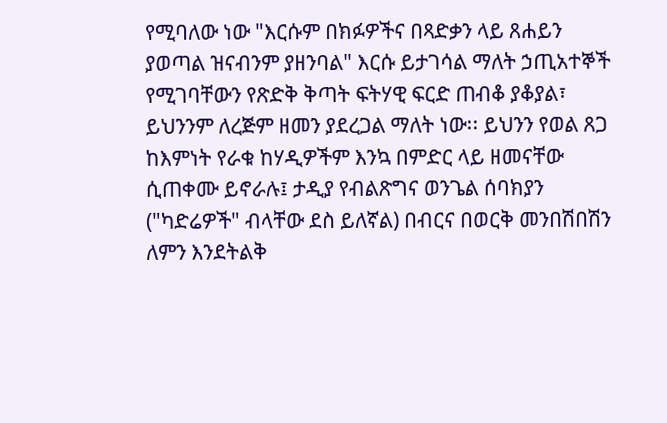የሚባለው ነው "እርሱም በክፉዎችና በጻድቃን ላይ ጸሐይን ያወጣል ዝናብንም ያዘንባል" እርሱ ይታገሳል ማለት ኃጢአተኞች የሚገባቸውን የጽድቅ ቅጣት ፍትሃዊ ፍርድ ጠብቆ ያቆያል፣ ይህንንም ለረጅም ዘመን ያደረጋል ማለት ነው፡፡ ይህንን የወል ጸጋ ከእምነት የራቁ ከሃዲዎችም እንኳ በምድር ላይ ዘመናቸው ሲጠቀሙ ይኖራሉ፤ ታዲያ የብልጽግና ወንጌል ሰባክያን ("ካድሬዎች" ብላቸው ደስ ይለኛል) በብርና በወርቅ መንበሽበሽን ለምን እንደትልቅ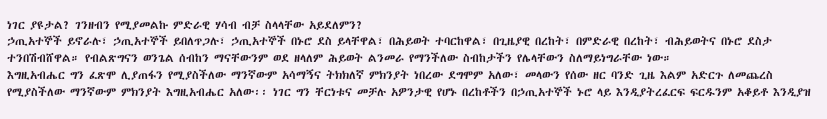ነገር ያዩታል? ገንዘብን የሚያመልኩ ምድራዊ ሃሳብ ብቻ ስላላቸው አይደለምን?
ኃጢአተኞች ይኖራሉ፣ ኃጢአተኞች ይበለጥጋሉ፣ ኃጢአተኞች በኑሮ ደስ ይላቸዋል፣ በሕይወት ተባርከዋል፣ በጊዜያዊ በረከት፣ በምድራዊ በረከት፣ ብሕይወትና በኑሮ ደስታ ተንበሽብሸዋል። የብልጽግናን ወንጌል ሰብከን ማናቸውንም ወደ ዘላለም ሕይወት ልንመራ የማንችለው ስብከታችን የሌላቸውን ስለማይነግራቸው ነው።
እግዚአብሔር ግን ፈጽሞ ሊያጠፋን የሚያስችለው ማንኛውም አሳማኝና ትክክለኛ ምክንያት ነበረው ደግሞም አለው፣ መላውን የሰው ዘር ባንድ ጊዜ እልም አድርጉ ለመጨረስ የሚያስችለው ማንኛውም ምክንያት እግዚአብሔር አለው፡፡ ነገር ግን ቸርነቱና መቻሉ አዎንታዊ የሆኑ በረከቶችን በኃጢአተኞች ኑሮ ላይ እንዲያትረፈርፍ ፍርዱንም አቆይቶ እንዲያዝ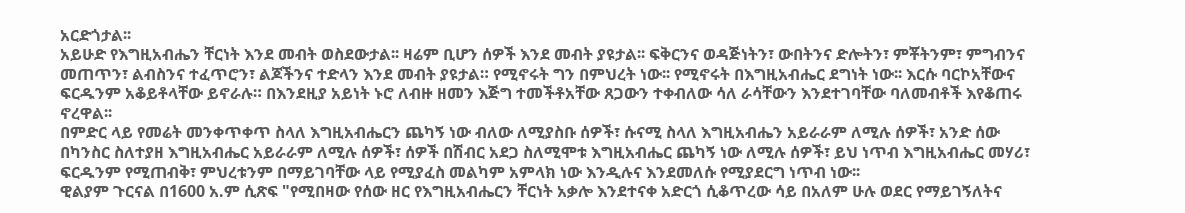አርድጎታል፡፡
አይሁድ የእግዚአብሔን ቸርነት እንደ መብት ወስደውታል፡፡ ዛሬም ቢሆን ሰዎች እንደ መብት ያዩታል፡፡ ፍቅርንና ወዳጅነትን፣ ውበትንና ድሎትን፣ ምቾትንም፣ ምግብንና መጠጥን፣ ልብስንና ተፈጥሮን፣ ልጆችንና ተድላን እንደ መብት ያዩታል። የሚኖሩት ግን በምህረት ነው፡፡ የሚኖሩት በእግዚአብሔር ደግነት ነው፡፡ እርሱ ባርኮአቸውና ፍርዱንም አቆይቶላቸው ይኖራሉ። በእንደዚያ አይነት ኑሮ ለብዙ ዘመን እጅግ ተመችቶአቸው ጸጋውን ተቀብለው ሳለ ራሳቸውን እንደተገባቸው ባለመብቶች እየቆጠሩ ኖረዋል፡፡
በምድር ላይ የመሬት መንቀጥቀጥ ስላለ እግዚአብሔርን ጨካኝ ነው ብለው ለሚያስቡ ሰዎች፣ ሱናሚ ስላለ እግዚአብሔን አይራራም ለሚሉ ሰዎች፣ አንድ ሰው በካንስር ስለተያዘ እግዚአብሔር አይራራም ለሚሉ ሰዎች፣ ሰዎች በሽብር አደጋ ስለሚሞቱ እግዚአብሔር ጨካኝ ነው ለሚሉ ሰዎች፣ ይህ ነጥብ እግዚአብሔር መሃሪ፣ ፍርዱንም የሚጠብቅ፣ ምህረቱንም በማይገባቸው ላይ የሚያፈስ መልካም አምላክ ነው እንዲሉና እንደመለሱ የሚያደርግ ነጥብ ነው፡፡
ዊልያም ጉርናል በ1600 አ.ም ሲጽፍ "የሚበዛው የሰው ዘር የእግዚአብሔርን ቸርነት አቃሎ እንደተናቀ አድርጎ ሲቆጥረው ሳይ በአለም ሁሉ ወደር የማይገኝለትና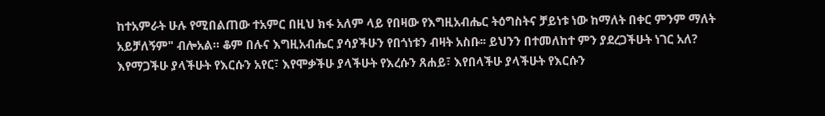ከተአምራት ሁሉ የሚበልጠው ተአምር በዚህ ክፋ አለም ላይ የበዛው የእግዚአብሔር ትዕግስትና ቻይነቱ ነው ከማለት በቀር ምንም ማለት አይቻለኝም" ብሎአል። ቆም በሉና እግዚአብሔር ያሳያችሁን የበጎነቱን ብዛት አስቡ፡፡ ይህንን በተመለከተ ምን ያደረጋችሁት ነገር አለ? እየማጋችሁ ያላችሁት የእርሱን አየር፣ እየሞቃችሁ ያላችሁት የእረሱን ጸሐይ፣ እየበላችሁ ያላችሁት የእርሱን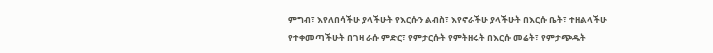ምግብ፣ እየለበሳችሁ ያላችሁት የእርሱን ልብስ፣ እየኖራችሁ ያላችሁት በእርሱ ቤት፣ ተዘልላችሁ የተቀመጣችሁት በገዛ ራሱ ምድር፣ የምታርሱት የምትዘሩት በእርሱ መሬት፣ የምታጭዱት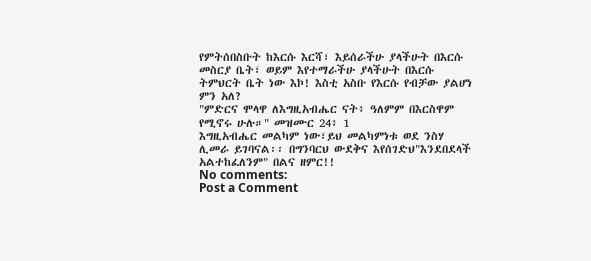የምትሰበስቡት ከእርሱ እርሻ፣ እይሰራችሁ ያላችሁት በእርሱ መስርያ ቤት፣ ወይም እየተማራችሁ ያላችሁት በእርሱ ትምህርት ቤት ነው እኮ! እስቲ አስቡ የእርሱ የብቻው ያልሆነ ምን አለ?
"ምድርና ሞላዋ ለእግዚአብሔር ናት፥ ዓለምም በእርስዋም የሚኖሩ ሁሉ።" መዝሙር 24፥ 1
እግዚአብሔር መልካም ነው፣ይህ መልካምነቱ ወደ ንስሃ ሊመራ ይገባናል፡፡ በግንባርህ ውደቅና እየሰገድህ"እንደበደላች አልተከፈለንም" በልና ዘምር!!
No comments:
Post a Comment